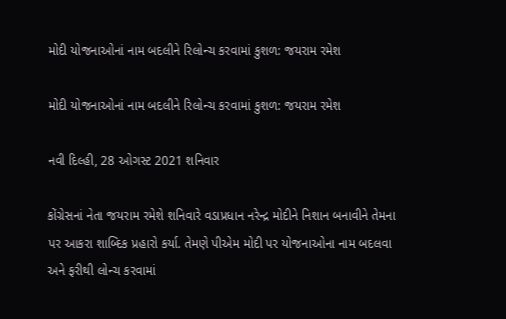મોદી યોજનાઓનાં નામ બદલીને રિલોન્ચ કરવામાં કુશળ: જયરામ રમેશ

મોદી યોજનાઓનાં નામ બદલીને રિલોન્ચ કરવામાં કુશળ: જયરામ રમેશ

નવી દિલ્હી, 28 ઓગસ્ટ 2021 શનિવાર

કોંગ્રેસનાં નેતા જયરામ રમેશે શનિવારે વડાપ્રધાન નરેન્દ્ર મોદીને નિશાન બનાવીને તેમના પર આકરા શાબ્દિક પ્રહારો કર્યા. તેમણે પીએમ મોદી પર યોજનાઓના નામ બદલવા અને ફરીથી લોન્ચ કરવામાં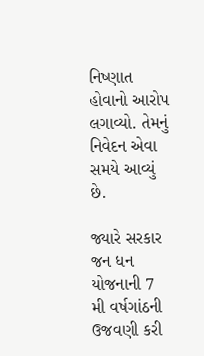નિષ્ણાત હોવાનો આરોપ લગાવ્યો. તેમનું નિવેદન એવા સમયે આવ્યું છે.

જ્યારે સરકાર જન ધન યોજનાની 7 મી વર્ષગાંઠની ઉજવણી કરી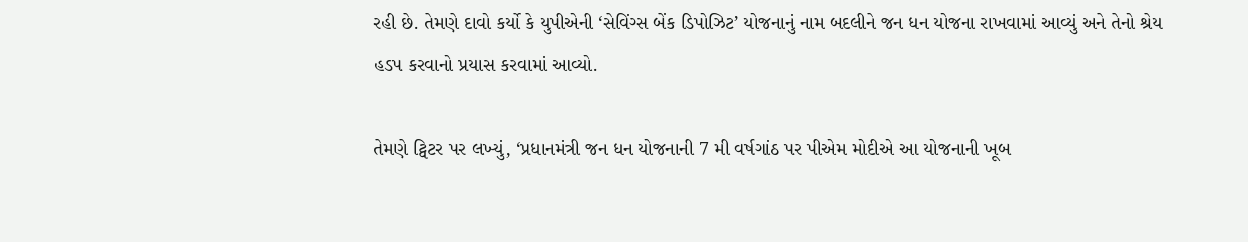રહી છે. તેમણે દાવો કર્યો કે યુપીએની ‘સેવિંગ્સ બેંક ડિપોઝિટ’ યોજનાનું નામ બદલીને જન ધન યોજના રાખવામાં આવ્યું અને તેનો શ્રેય હડપ કરવાનો પ્રયાસ કરવામાં આવ્યો.

તેમણે ટ્વિટર પર લખ્યું, ‘પ્રધાનમંત્રી જન ધન યોજનાની 7 મી વર્ષગાંઠ પર પીએમ મોદીએ આ યોજનાની ખૂબ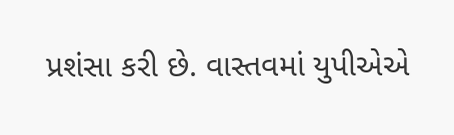પ્રશંસા કરી છે. વાસ્તવમાં યુપીએએ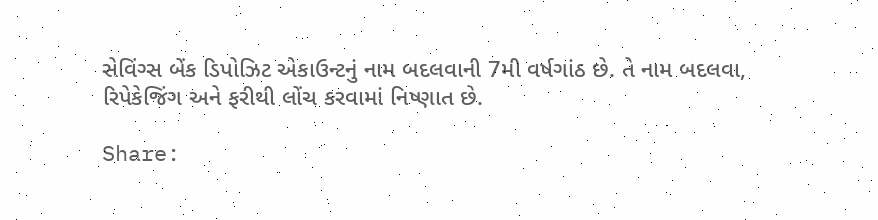સેવિંગ્સ બેંક ડિપોઝિટ એકાઉન્ટનું નામ બદલવાની 7મી વર્ષગાંઠ છે. તે નામ બદલવા, રિપેકેજિંગ અને ફરીથી લોંચ કરવામાં નિષ્ણાત છે.

Share: